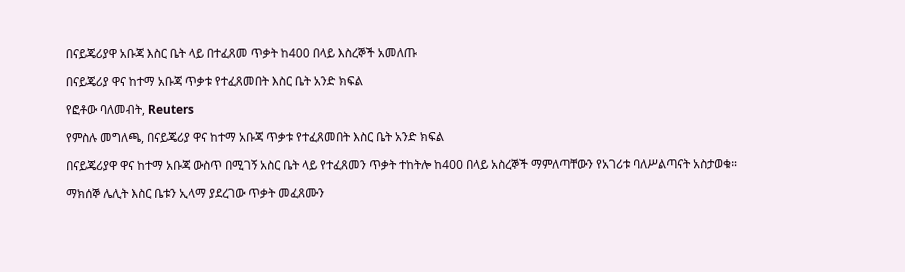በናይጄሪያዋ አቡጃ እስር ቤት ላይ በተፈጸመ ጥቃት ከ400 በላይ እስረኞች አመለጡ

በናይጄሪያ ዋና ከተማ አቡጃ ጥቃቱ የተፈጸመበት እስር ቤት አንድ ክፍል

የፎቶው ባለመብት, Reuters

የምስሉ መግለጫ, በናይጄሪያ ዋና ከተማ አቡጃ ጥቃቱ የተፈጸመበት እስር ቤት አንድ ክፍል

በናይጄሪያዋ ዋና ከተማ አቡጃ ውስጥ በሚገኝ አስር ቤት ላይ የተፈጸመን ጥቃት ተከትሎ ከ400 በላይ አስረኞች ማምለጣቸውን የአገሪቱ ባለሥልጣናት አስታወቁ።

ማክሰኞ ሌሊት እስር ቤቱን ኢላማ ያደረገው ጥቃት መፈጸሙን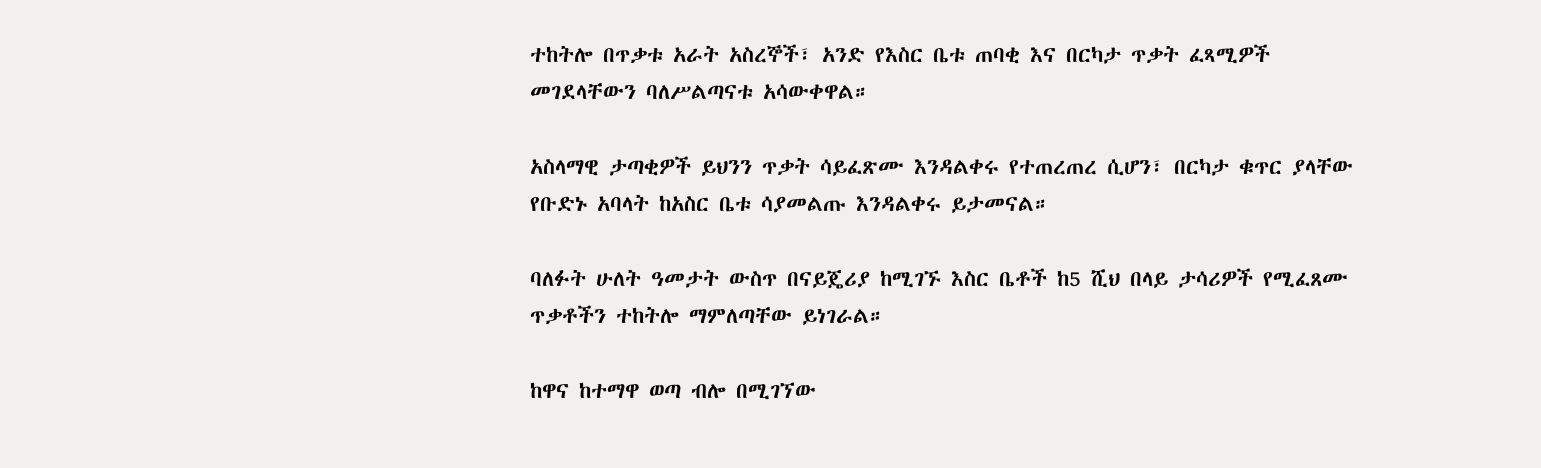ተከትሎ በጥቃቱ አራት አስረኞች፣ አንድ የእስር ቤቱ ጠባቂ እና በርካታ ጥቃት ፈጻሚዎች መገደላቸውን ባለሥልጣናቱ አሳውቀዋል።

አስላማዊ ታጣቂዎች ይህንን ጥቃት ሳይፈጽሙ እንዳልቀሩ የተጠረጠረ ሲሆን፣ በርካታ ቁጥር ያላቸው የቡድኑ አባላት ከአስር ቤቱ ሳያመልጡ እንዳልቀሩ ይታመናል።

ባለፉት ሁለት ዓመታት ውስጥ በናይጄሪያ ከሚገኙ እስር ቤቶች ከ5 ሺህ በላይ ታሳሪዎች የሚፈጸሙ ጥቃቶችን ተከትሎ ማምለጣቸው ይነገራል።

ከዋና ከተማዋ ወጣ ብሎ በሚገኘው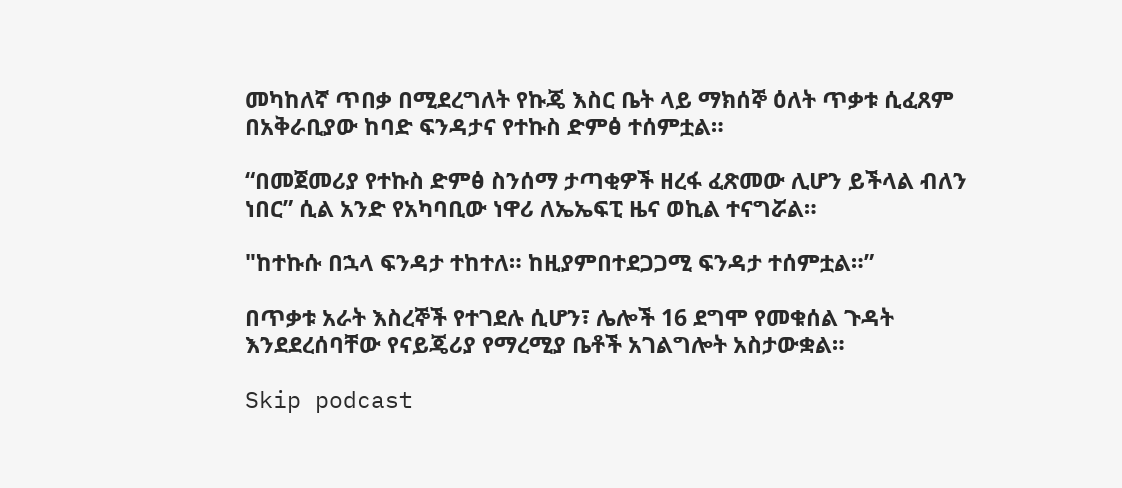መካከለኛ ጥበቃ በሚደረግለት የኩጄ እስር ቤት ላይ ማክሰኞ ዕለት ጥቃቱ ሲፈጸም በአቅራቢያው ከባድ ፍንዳታና የተኩስ ድምፅ ተሰምቷል።

“በመጀመሪያ የተኩስ ድምፅ ስንሰማ ታጣቂዎች ዘረፋ ፈጽመው ሊሆን ይችላል ብለን ነበር” ሲል አንድ የአካባቢው ነዋሪ ለኤኤፍፒ ዜና ወኪል ተናግሯል።

"ከተኩሱ በኋላ ፍንዳታ ተከተለ። ከዚያምበተደጋጋሚ ፍንዳታ ተሰምቷል።”

በጥቃቱ አራት እስረኞች የተገደሉ ሲሆን፣ ሌሎች 16 ደግሞ የመቁሰል ጉዳት እንደደረሰባቸው የናይጄሪያ የማረሚያ ቤቶች አገልግሎት አስታውቋል።

Skip podcast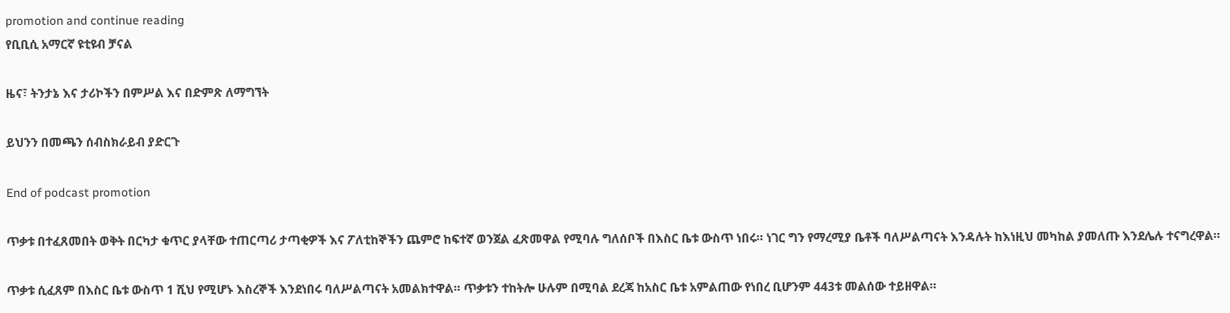promotion and continue reading
የቢቢሲ አማርኛ ዩቲዩብ ቻናል

ዜና፣ ትንታኔ እና ታሪኮችን በምሥል እና በድምጽ ለማግኘት

ይህንን በመጫን ሰብስክራይብ ያድርጉ

End of podcast promotion

ጥቃቱ በተፈጸመበት ወቅት በርካታ ቁጥር ያላቸው ተጠርጣሪ ታጣቂዎች እና ፖለቲከኞችን ጨምሮ ከፍተኛ ወንጀል ፈጽመዋል የሚባሉ ግለሰቦች በእስር ቤቱ ውስጥ ነበሩ። ነገር ግን የማረሚያ ቤቶች ባለሥልጣናት እንዳሉት ከእነዚህ መካከል ያመለጡ እንደሌሉ ተናግረዋል።

ጥቃቱ ሲፈጸም በእስር ቤቱ ውስጥ 1 ሺህ የሚሆኑ እስረኞች እንደነበሩ ባለሥልጣናት አመልክተዋል። ጥቃቱን ተከትሎ ሁሉም በሚባል ደረጃ ከአስር ቤቱ አምልጠው የነበረ ቢሆንም 443ቱ መልሰው ተይዘዋል።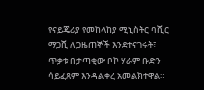የናይጄሪያ የመከላከያ ሚኒስትር ባሺር ማጋሺ ለጋዜጠኞች እንደተናገሩት፣ ጥቃቱ በታጣቂው ቦኮ ሃራም ቡድን ሳይፈጸም እንዳልቀረ አመልክተዋል።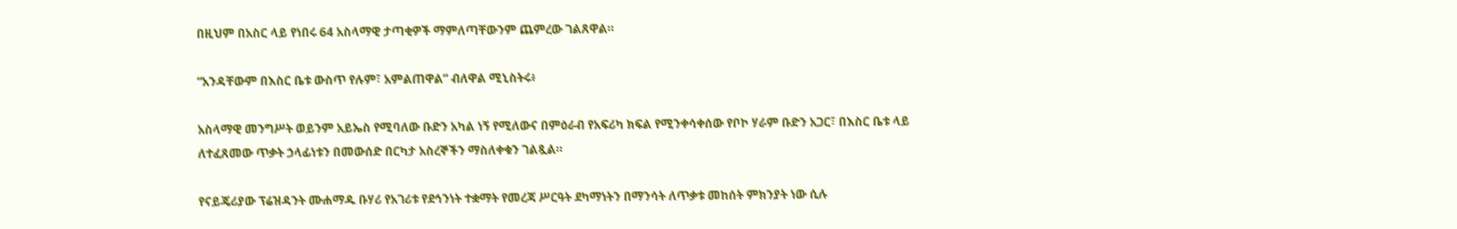በዚህም በአስር ላይ የነበሩ 64 አስላማዊ ታጣቂዎች ማምለጣቸውንም ጨምረው ገልጸዋል።

“አንዳቸውም በእስር ቤቱ ውስጥ የሉም፣ አምልጠዋል” ብለዋል ሚኒስትሩ፥

አስላማዊ መንግሥት ወይንም አይኤስ የሚባለው ቡድን አካል ነኝ የሚለውና በምዕራብ የአፍሪካ ክፍል የሚንቀሳቀሰው የቦኮ ሃራም ቡድን አጋር፣ በእስር ቤቱ ላይ ለተፈጸመው ጥቃት ኃላፊነቱን በመውሰድ በርካታ አስረኞችን ማስለቀቁን ገልጿል።

የናይጄሪያው ፕሬዝዳንት ሙሐማዱ ቡሃሪ የአገሪቱ የደኅንነት ተቋማት የመረጃ ሥርዓት ደካማነትን በማንሳት ለጥቃቱ መከሰት ምክንያት ነው ሲሉ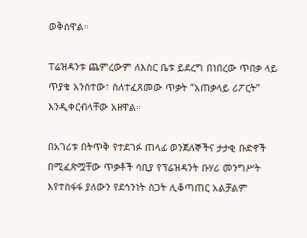ወቅሰዋል።

ፐሬዝዳንቱ ጨምረውም ለእስር ቤቱ ይደረግ በነበረው ጥበቃ ላይ ጥያቄ አንስተው፣ ስለተፈጸመው ጥቃት “አጠቃላይ ሪፖርት” እንዲቀርብላቸው አዘዋል።

በአገሪቱ በትጥቅ የተደገፉ ጠላፊ ወንጀለኞችና ታታቂ ቡድኖች በሚፈጽሟቸው ጥቃቶች ሳቢያ የፕሬዝዳንት ቡሃሪ መንግሥት እየተስፋፋ ያለውን የደኅንነት ስጋት ሊቆጣጠር አልቻልም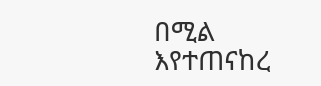በሚል እየተጠናከረ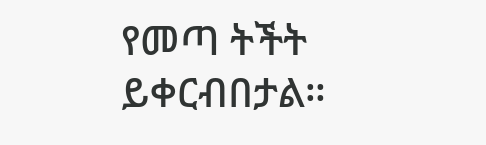የመጣ ትችት ይቀርብበታል።